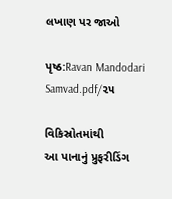લખાણ પર જાઓ

પૃષ્ઠ:Ravan Mandodari Samvad.pdf/૨૫

વિકિસ્રોતમાંથી
આ પાનાનું પ્રુફરીડિંગ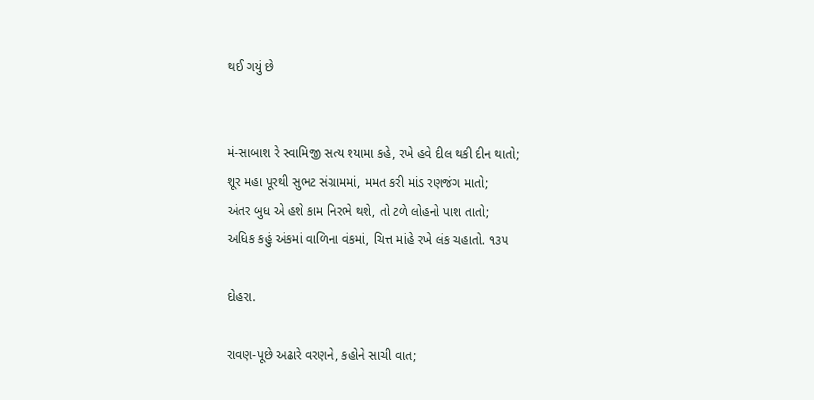થઈ ગયું છે


મં-સાબાશ રે સ્વામિજી સત્ય શ્યામા કહે, રખે હવે દીલ થકી દીન થાતો;
શૂર મહા પૂરથી સુભટ સંગ્રામમાં, મમત કરી માંડ રણજંગ માતો;
અંતર બુધ એ હશે કામ નિરભે થશે, તો ટળે લોહનો પાશ તાતો;
અધિક કહું અંકમાં વાળિના વંકમાં, ચિત્ત માંહે રખે લંક ચહાતો. ૧૩૫

દોહરા.

રાવણ-પૂછે અઢારે વરણને, કહોને સાચી વાત;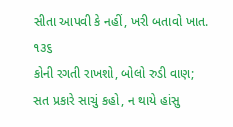સીતા આપવી કે નહીં, ખરી બતાવો ખાત. ૧૩૬
કોની રગતી રાખશો, બોલો રુડી વાણ;
સત પ્રકારે સાચું કહો, ન થાયે હાંસુ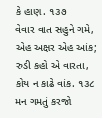કે હાણ. ૧૩૭
વેવાર વાત સહુને ગમે, એહ અક્ષર એહ આંક;
રુડી કહો એ વારતા, કોય ન કાઢે વાંક. ૧૩૮
મન ગમતું કરજો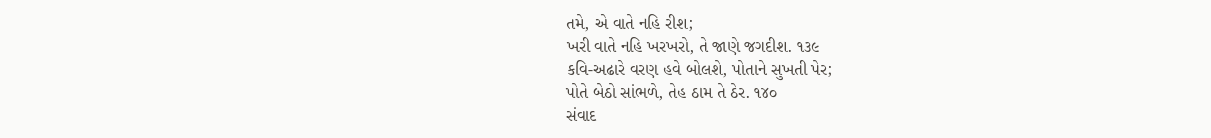તમે, એ વાતે નહિ રીશ;
ખરી વાતે નહિ ખરખરો, તે જાણે જગદીશ. ૧૩૯
કવિ-અઢારે વરણ હવે બોલશે, પોતાને સુખતી પેર;
પોતે બેઠો સાંભળે, તેહ ઠામ તે ઠેર. ૧૪૦
સંવાદ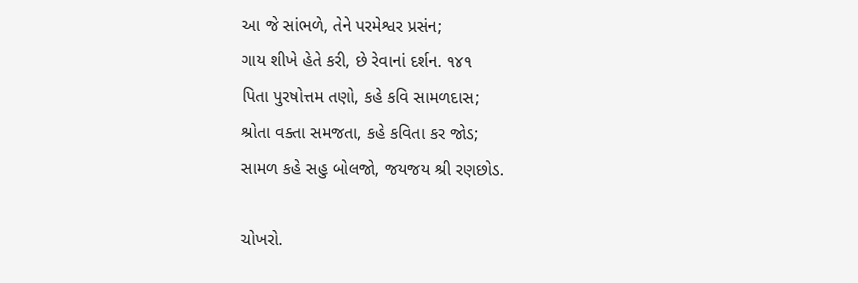આ જે સાંભળે, તેને પરમેશ્વર પ્રસંન;
ગાય શીખે હેતે કરી, છે રેવાનાં દર્શન. ૧૪૧
પિતા પુરષોત્તમ તણો, કહે કવિ સામળદાસ;
શ્રોતા વક્તા સમજતા, કહે કવિતા કર જોડ;
સામળ કહે સહુ બોલજો, જયજય શ્રી રણછોડ.

ચોખરો.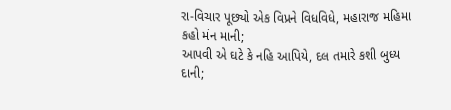રા-વિચાર પૂછ્યો એક વિપ્રને વિધવિધે, મહારાજ મહિમા કહો મંન માની;
આપવી એ ઘટે કે નહિ આપિયે, દલ તમારે કશી બુધ્ય દાની;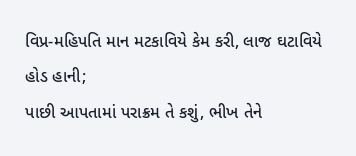વિપ્ર-મહિપતિ માન મટકાવિયે કેમ કરી, લાજ ઘટાવિયે હોડ હાની;
પાછી આપતામાં પરાક્રમ તે કશું, ભીખ તેને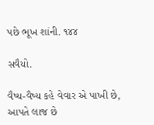પછે ભૂખ શાંની. ૧૪૪

સવૈયો.

વૈષ્ય-વૈષ્ય કહે વેવાર એ પાખી છે, આપતે લાજ છે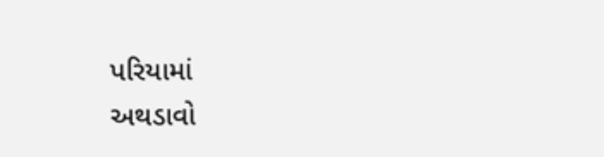પરિયામાં
અથડાવો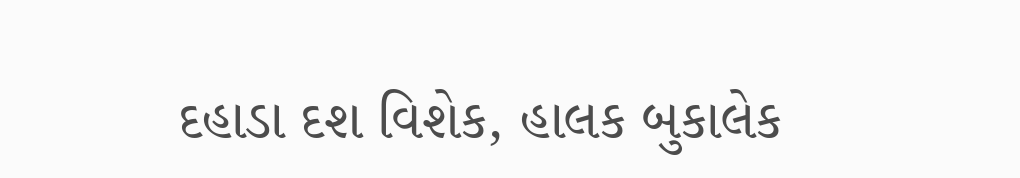દહાડા દશ વિશેક, હાલક બુકાલેક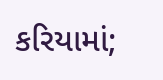કરિયામાં;